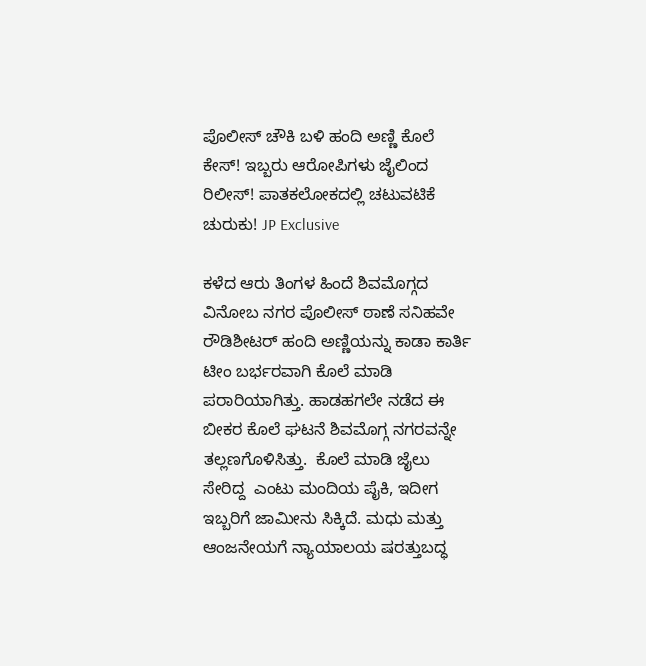ಪೊಲೀಸ್ ಚೌಕಿ ಬಳಿ ಹಂದಿ ಅಣ್ಣಿ ಕೊಲೆ ಕೇಸ್! ಇಬ್ಬರು ಆರೋಪಿಗಳು ಜೈಲಿಂದ ರಿಲೀಸ್! ಪಾತಕಲೋಕದಲ್ಲಿ ಚಟುವಟಿಕೆ ಚುರುಕು! JP Exclusive

ಕಳೆದ ಆರು ತಿಂಗಳ ಹಿಂದೆ ಶಿವಮೊಗ್ಗದ ವಿನೋಬ ನಗರ ಪೊಲೀಸ್ ಠಾಣೆ ಸನಿಹವೇ ರೌಡಿಶೀಟರ್ ಹಂದಿ ಅಣ್ಣಿಯನ್ನು ಕಾಡಾ ಕಾರ್ತಿ ಟೀಂ ಬರ್ಭರವಾಗಿ ಕೊಲೆ ಮಾಡಿ ಪರಾರಿಯಾಗಿತ್ತು. ಹಾಡಹಗಲೇ ನಡೆದ ಈ ಬೀಕರ ಕೊಲೆ ಘಟನೆ ಶಿವಮೊಗ್ಗ ನಗರವನ್ನೇ ತಲ್ಲಣಗೊಳಿಸಿತ್ತು.  ಕೊಲೆ ಮಾಡಿ ಜೈಲು ಸೇರಿದ್ದ  ಎಂಟು ಮಂದಿಯ ಪೈಕಿ, ಇದೀಗ ಇಬ್ಬರಿಗೆ ಜಾಮೀನು ಸಿಕ್ಕಿದೆ. ಮಧು ಮತ್ತು ಆಂಜನೇಯಗೆ ನ್ಯಾಯಾಲಯ ಷರತ್ತುಬದ್ಧ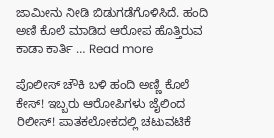ಜಾಮೀನು ನೀಡಿ ಬಿಡುಗಡೆಗೊಳಿಸಿದೆ. ಹಂದಿ ಅಣಿ ಕೊಲೆ ಮಾಡಿದ ಆರೋಪ ಹೊತ್ತಿರುವ ಕಾಡಾ ಕಾರ್ತಿ … Read more

ಪೊಲೀಸ್ ಚೌಕಿ ಬಳಿ ಹಂದಿ ಅಣ್ಣಿ ಕೊಲೆ ಕೇಸ್! ಇಬ್ಬರು ಆರೋಪಿಗಳು ಜೈಲಿಂದ ರಿಲೀಸ್! ಪಾತಕಲೋಕದಲ್ಲಿ ಚಟುವಟಿಕೆ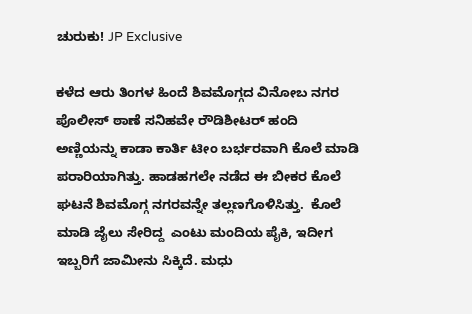ಚುರುಕು! JP Exclusive

ಕಳೆದ ಆರು ತಿಂಗಳ ಹಿಂದೆ ಶಿವಮೊಗ್ಗದ ವಿನೋಬ ನಗರ ಪೊಲೀಸ್ ಠಾಣೆ ಸನಿಹವೇ ರೌಡಿಶೀಟರ್ ಹಂದಿ ಅಣ್ಣಿಯನ್ನು ಕಾಡಾ ಕಾರ್ತಿ ಟೀಂ ಬರ್ಭರವಾಗಿ ಕೊಲೆ ಮಾಡಿ ಪರಾರಿಯಾಗಿತ್ತು. ಹಾಡಹಗಲೇ ನಡೆದ ಈ ಬೀಕರ ಕೊಲೆ ಘಟನೆ ಶಿವಮೊಗ್ಗ ನಗರವನ್ನೇ ತಲ್ಲಣಗೊಳಿಸಿತ್ತು.  ಕೊಲೆ ಮಾಡಿ ಜೈಲು ಸೇರಿದ್ದ  ಎಂಟು ಮಂದಿಯ ಪೈಕಿ, ಇದೀಗ ಇಬ್ಬರಿಗೆ ಜಾಮೀನು ಸಿಕ್ಕಿದೆ. ಮಧು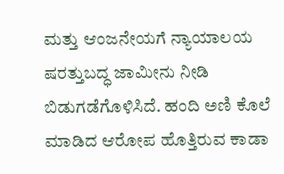ಮತ್ತು ಆಂಜನೇಯಗೆ ನ್ಯಾಯಾಲಯ ಷರತ್ತುಬದ್ಧ ಜಾಮೀನು ನೀಡಿ ಬಿಡುಗಡೆಗೊಳಿಸಿದೆ. ಹಂದಿ ಅಣಿ ಕೊಲೆ ಮಾಡಿದ ಆರೋಪ ಹೊತ್ತಿರುವ ಕಾಡಾ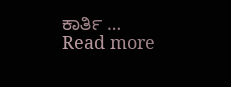ಕಾರ್ತಿ … Read more